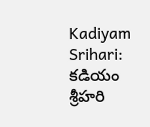Kadiyam Srihari: కడియం శ్రీహరి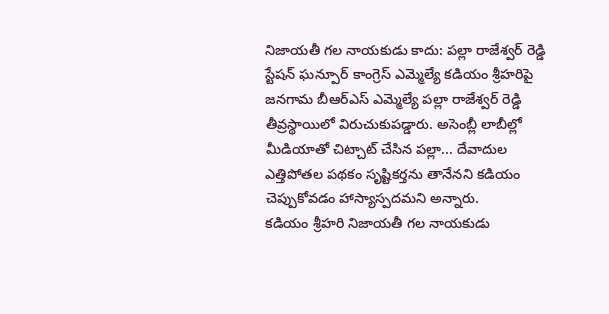నిజాయతీ గల నాయకుడు కాదు: పల్లా రాజేశ్వర్ రెడ్డి
స్టేషన్ ఘన్పూర్ కాంగ్రెస్ ఎమ్మెల్యే కడియం శ్రీహరిపై జనగామ బీఆర్ఎస్ ఎమ్మెల్యే పల్లా రాజేశ్వర్ రెడ్డి తీవ్రస్థాయిలో విరుచుకుపడ్డారు. అసెంబ్లీ లాబీల్లో మీడియాతో చిట్చాట్ చేసిన పల్లా... దేవాదుల ఎత్తిపోతల పథకం సృష్టికర్తను తానేనని కడియం చెప్పుకోవడం హాస్యాస్పదమని అన్నారు.
కడియం శ్రీహరి నిజాయతీ గల నాయకుడు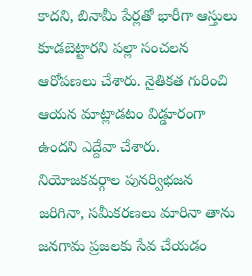కాదని, బినామీ పేర్లతో భారీగా ఆస్తులు కూడబెట్టారని పల్లా సంచలన ఆరోపణలు చేశారు. నైతికత గురించి ఆయన మాట్లాడటం విడ్డూరంగా ఉందని ఎద్దేవా చేశారు. నియోజకవర్గాల పునర్విభజన జరిగినా, సమీకరణలు మారినా తాను జనగామ ప్రజలకు సేవ చేయడం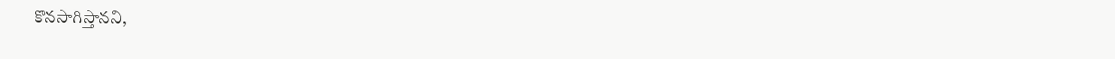కొనసాగిస్తానని,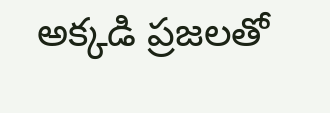అక్కడి ప్రజలతో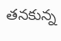తనకున్న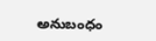అనుబంధం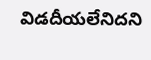విడదీయలేనిదని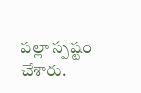పల్లా స్పష్టం చేశారు.